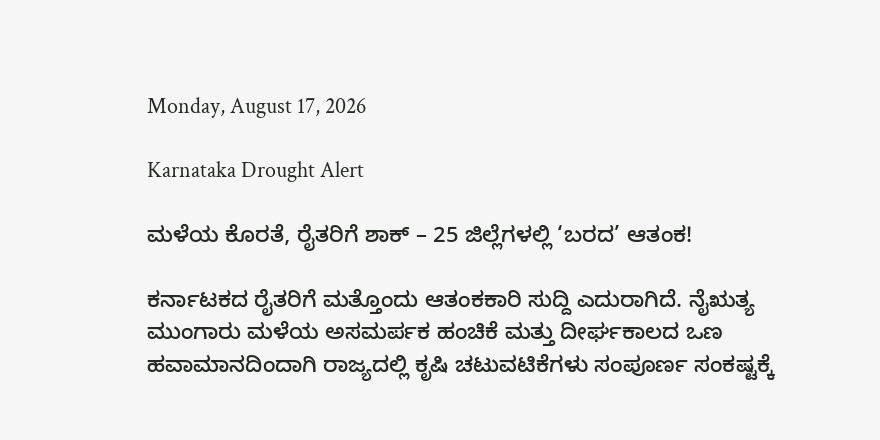Monday, August 17, 2026

Karnataka Drought Alert

ಮಳೆಯ ಕೊರತೆ, ರೈತರಿಗೆ ಶಾಕ್ – 25 ಜಿಲ್ಲೆಗಳಲ್ಲಿ ‘ಬರದ’ ಆತಂಕ!

ಕರ್ನಾಟಕದ ರೈತರಿಗೆ ಮತ್ತೊಂದು ಆತಂಕಕಾರಿ ಸುದ್ದಿ ಎದುರಾಗಿದೆ. ನೈಋತ್ಯ ಮುಂಗಾರು ಮಳೆಯ ಅಸಮರ್ಪಕ ಹಂಚಿಕೆ ಮತ್ತು ದೀರ್ಘಕಾಲದ ಒಣ ಹವಾಮಾನದಿಂದಾಗಿ ರಾಜ್ಯದಲ್ಲಿ ಕೃಷಿ ಚಟುವಟಿಕೆಗಳು ಸಂಪೂರ್ಣ ಸಂಕಷ್ಟಕ್ಕೆ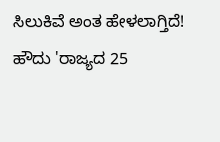ಸಿಲುಕಿವೆ ಅಂತ ಹೇಳಲಾಗ್ತಿದೆ! ಹೌದು 'ರಾಜ್ಯದ 25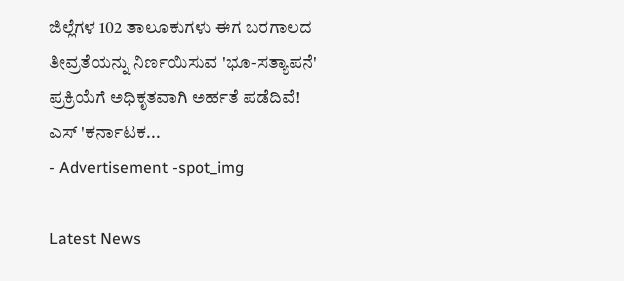ಜಿಲ್ಲೆಗಳ 102 ತಾಲೂಕುಗಳು ಈಗ ಬರಗಾಲದ ತೀವ್ರತೆಯನ್ನು ನಿರ್ಣಯಿಸುವ 'ಭೂ-ಸತ್ಯಾಪನೆ' ಪ್ರಕ್ರಿಯೆಗೆ ಅಧಿಕೃತವಾಗಿ ಅರ್ಹತೆ ಪಡೆದಿವೆ! ಎಸ್ 'ಕರ್ನಾಟಕ...
- Advertisement -spot_img

Latest News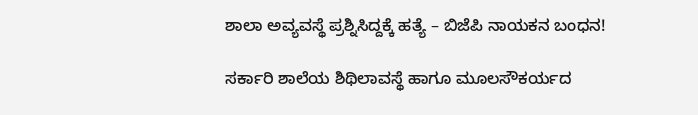ಶಾಲಾ ಅವ್ಯವಸ್ಥೆ ಪ್ರಶ್ನಿಸಿದ್ದಕ್ಕೆ ಹತ್ಯೆ – ಬಿಜೆಪಿ ನಾಯಕನ ಬಂಧನ!

ಸರ್ಕಾರಿ ಶಾಲೆಯ ಶಿಥಿಲಾವಸ್ಥೆ ಹಾಗೂ ಮೂಲಸೌಕರ್ಯದ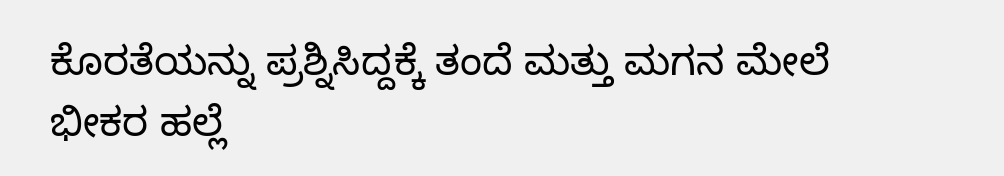ಕೊರತೆಯನ್ನು ಪ್ರಶ್ನಿಸಿದ್ದಕ್ಕೆ ತಂದೆ ಮತ್ತು ಮಗನ ಮೇಲೆ ಭೀಕರ ಹಲ್ಲೆ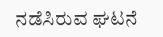ನಡೆಸಿರುವ ಘಟನೆ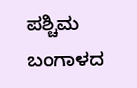ಪಶ್ಚಿಮ ಬಂಗಾಳದ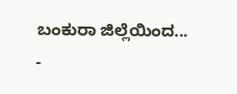ಬಂಕುರಾ ಜಿಲ್ಲೆಯಿಂದ...
-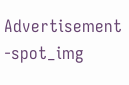Advertisement -spot_img